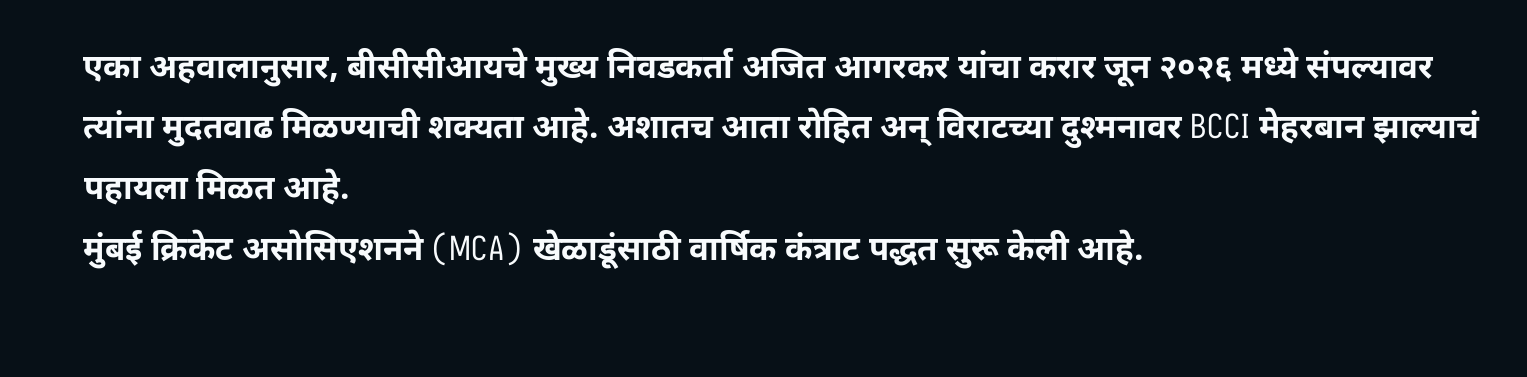एका अहवालानुसार, बीसीसीआयचे मुख्य निवडकर्ता अजित आगरकर यांचा करार जून २०२६ मध्ये संपल्यावर त्यांना मुदतवाढ मिळण्याची शक्यता आहे. अशातच आता रोहित अन् विराटच्या दुश्मनावर BCCI मेहरबान झाल्याचं पहायला मिळत आहे.
मुंबई क्रिकेट असोसिएशनने (MCA) खेळाडूंसाठी वार्षिक कंत्राट पद्धत सुरू केली आहे.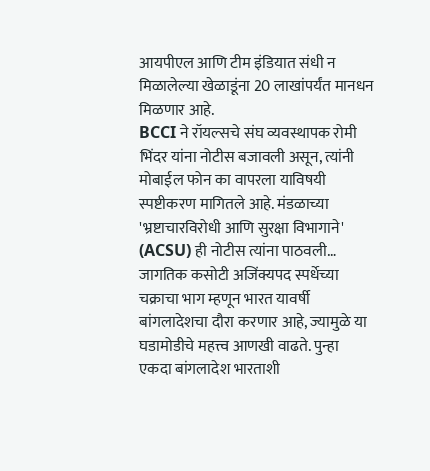आयपीएल आणि टीम इंडियात संधी न मिळालेल्या खेळाडूंना 20 लाखांपर्यंत मानधन मिळणार आहे.
BCCI ने रॉयल्सचे संघ व्यवस्थापक रोमी भिंदर यांना नोटीस बजावली असून, त्यांनी मोबाईल फोन का वापरला याविषयी स्पष्टीकरण मागितले आहे. मंडळाच्या 'भ्रष्टाचारविरोधी आणि सुरक्षा विभागाने' (ACSU) ही नोटीस त्यांना पाठवली…
जागतिक कसोटी अजिंक्यपद स्पर्धेच्या चक्राचा भाग म्हणून भारत यावर्षी बांगलादेशचा दौरा करणार आहे, ज्यामुळे या घडामोडीचे महत्त्व आणखी वाढते. पुन्हा एकदा बांगलादेश भारताशी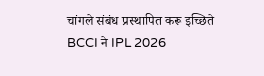चांगले संबंध प्रस्थापित करू इच्छिते
BCCI ने IPL 2026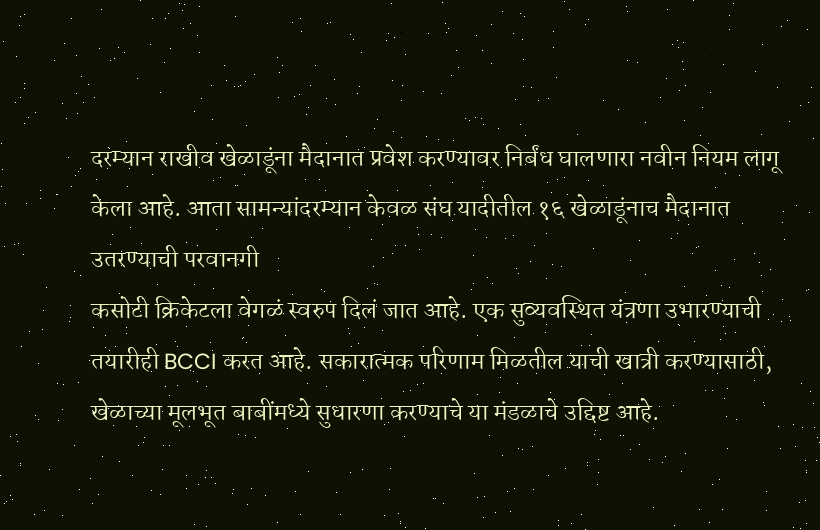दरम्यान राखीव खेळाडूंना मैदानात प्रवेश करण्यावर निर्बंध घालणारा नवीन नियम लागू केला आहे. आता सामन्यांदरम्यान केवळ संघ यादीतील १६ खेळाडूंनाच मैदानात उतरण्याची परवानगी
कसोटी क्रिकेटला वेगळं स्वरुप दिलं जात आहे. एक सुव्यवस्थित यंत्रणा उभारण्याची तयारीही BCCI करत आहे. सकारात्मक परिणाम मिळतील याची खात्री करण्यासाठी, खेळाच्या मूलभूत बाबींमध्ये सुधारणा करण्याचे या मंडळाचे उद्दिष्ट आहे.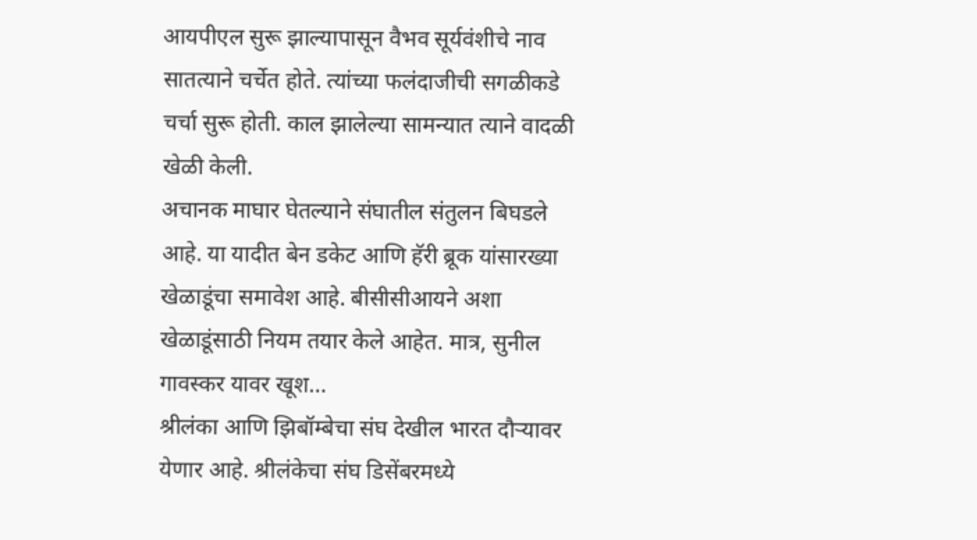आयपीएल सुरू झाल्यापासून वैभव सूर्यवंशीचे नाव सातत्याने चर्चेत होते. त्यांच्या फलंदाजीची सगळीकडे चर्चा सुरू होती. काल झालेल्या सामन्यात त्याने वादळी खेळी केली.
अचानक माघार घेतल्याने संघातील संतुलन बिघडले आहे. या यादीत बेन डकेट आणि हॅरी ब्रूक यांसारख्या खेळाडूंचा समावेश आहे. बीसीसीआयने अशा खेळाडूंसाठी नियम तयार केले आहेत. मात्र, सुनील गावस्कर यावर खूश…
श्रीलंका आणि झिबॉम्बेचा संघ देखील भारत दौऱ्यावर येणार आहे. श्रीलंकेचा संघ डिसेंबरमध्ये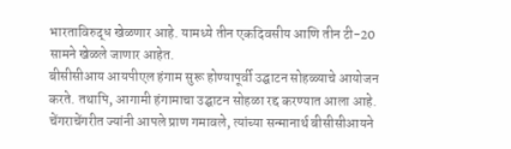भारताविरुद्ध खेळणार आहे. यामध्ये तीन एकदिवसीय आणि तीन टी-20 सामने खेळले जाणार आहेत.
बीसीसीआय आयपीएल हंगाम सुरू होण्यापूर्वी उद्घाटन सोहळ्याचे आयोजन करते. तथापि, आगामी हंगामाचा उद्घाटन सोहळा रद्द करण्यात आला आहे. चेंगराचेंगरीत ज्यांनी आपले प्राण गमावले, त्यांच्या सन्मानार्थ बीसीसीआयने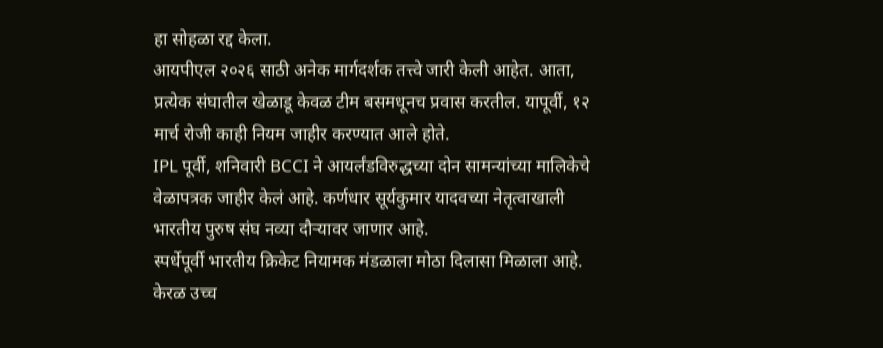हा सोहळा रद्द केला.
आयपीएल २०२६ साठी अनेक मार्गदर्शक तत्त्वे जारी केली आहेत. आता, प्रत्येक संघातील खेळाडू केवळ टीम बसमधूनच प्रवास करतील. यापूर्वी, १२ मार्च रोजी काही नियम जाहीर करण्यात आले होते.
IPL पूर्वी, शनिवारी BCCI ने आयर्लंडविरुद्धच्या दोन सामन्यांच्या मालिकेचे वेळापत्रक जाहीर केलं आहे. कर्णधार सूर्यकुमार यादवच्या नेतृत्वाखाली भारतीय पुरुष संघ नव्या दौऱ्यावर जाणार आहे.
स्पर्धेपूर्वी भारतीय क्रिकेट नियामक मंडळाला मोठा दिलासा मिळाला आहे. केरळ उच्च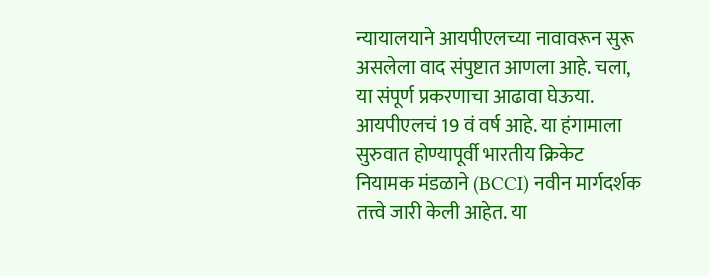न्यायालयाने आयपीएलच्या नावावरून सुरू असलेला वाद संपुष्टात आणला आहे. चला, या संपूर्ण प्रकरणाचा आढावा घेऊया.
आयपीएलचं 19 वं वर्ष आहे. या हंगामाला सुरुवात होण्यापूर्वी भारतीय क्रिकेट नियामक मंडळाने (BCCI) नवीन मार्गदर्शक तत्त्वे जारी केली आहेत. या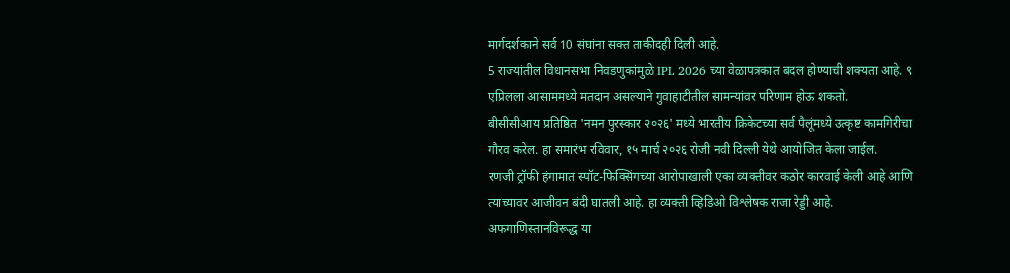मार्गदर्शकाने सर्व 10 संघांना सक्त ताकीदही दिली आहे.
5 राज्यांतील विधानसभा निवडणुकांमुळे IPL 2026 च्या वेळापत्रकात बदल होण्याची शक्यता आहे. ९ एप्रिलला आसाममध्ये मतदान असल्याने गुवाहाटीतील सामन्यांवर परिणाम होऊ शकतो.
बीसीसीआय प्रतिष्ठित 'नमन पुरस्कार २०२६' मध्ये भारतीय क्रिकेटच्या सर्व पैलूंमध्ये उत्कृष्ट कामगिरीचा गौरव करेल. हा समारंभ रविवार, १५ मार्च २०२६ रोजी नवी दिल्ली येथे आयोजित केला जाईल.
रणजी ट्रॉफी हंगामात स्पॉट-फिक्सिंगच्या आरोपाखाली एका व्यक्तीवर कठोर कारवाई केली आहे आणि त्याच्यावर आजीवन बंदी घातली आहे. हा व्यक्ती व्हिडिओ विश्लेषक राजा रेड्डी आहे.
अफगाणिस्तानविरूद्ध या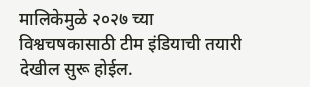मालिकेमुळे २०२७ च्या विश्वचषकासाठी टीम इंडियाची तयारी देखील सुरू होईल.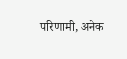परिणामी, अनेक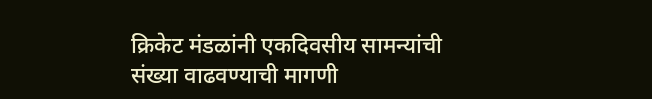क्रिकेट मंडळांनी एकदिवसीय सामन्यांची संख्या वाढवण्याची मागणी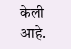केली आहे.